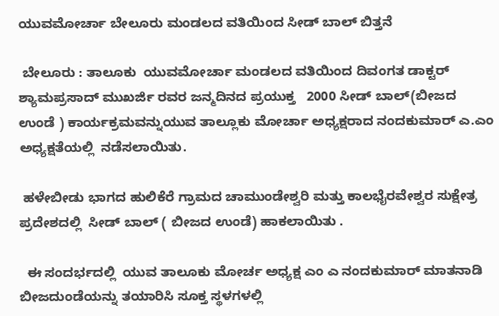ಯುವಮೋರ್ಚಾ ಬೇಲೂರು ಮಂಡಲದ ವತಿಯಿಂದ ಸೀಡ್ ಬಾಲ್ ಬಿತ್ತನೆ

 ಬೇಲೂರು : ತಾಲೂಕು  ಯುವಮೋರ್ಚಾ ಮಂಡಲದ ವತಿಯಿಂದ ದಿವಂಗತ ಡಾಕ್ಟರ್ ಶ್ಯಾಮಪ್ರಸಾದ್ ಮುಖರ್ಜಿ ರವರ ಜನ್ಮದಿನದ ಪ್ರಯುಕ್ತ   2000 ಸೀಡ್ ಬಾಲ್(ಬೀಜದ ಉಂಡೆ ) ಕಾರ್ಯಕ್ರಮವನ್ನುಯುವ ತಾಲ್ಲೂಕು ಮೋರ್ಚಾ ಅಧ್ಯಕ್ಷರಾದ ನಂದಕುಮಾರ್ ಎ.ಎಂ ಅಧ್ಯಕ್ಷತೆಯಲ್ಲಿ  ನಡೆಸಲಾಯಿತು.

 ಹಳೇಬೀಡು ಭಾಗದ ಹುಲಿಕೆರೆ ಗ್ರಾಮದ ಚಾಮುಂಡೇಶ್ವರಿ ಮತ್ತು ಕಾಲಭೈರವೇಶ್ವರ ಸುಕ್ಷೇತ್ರ   ಪ್ರದೇಶದಲ್ಲಿ  ಸೀಡ್ ಬಾಲ್ ( ಬೀಜದ ಉಂಡೆ) ಹಾಕಲಾಯಿತು .

  ಈ ಸಂದರ್ಭದಲ್ಲಿ  ಯುವ ತಾಲೂಕು ಮೋರ್ಚ ಅಧ್ಯಕ್ಷ ಎಂ ಎ ನಂದಕುಮಾರ್ ಮಾತನಾಡಿ  ಬೀಜದುಂಡೆಯನ್ನು ತಯಾರಿಸಿ ಸೂಕ್ತ ಸ್ಥಳಗಳಲ್ಲಿ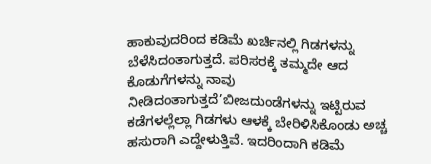ಹಾಕುವುದರಿಂದ ಕಡಿಮೆ ಖರ್ಚಿನಲ್ಲಿ ಗಿಡಗಳನ್ನು ಬೆಳೆಸಿದಂತಾಗುತ್ತದೆ. ಪರಿಸರಕ್ಕೆ ತಮ್ಮದೇ ಆದ ಕೊಡುಗೆಗಳನ್ನು ನಾವು ನೀಡಿದಂತಾಗುತ್ತದೆ’ಬೀಜದುಂಡೆಗಳನ್ನು ಇಟ್ಟಿರುವ ಕಡೆಗಳಲ್ಲೆಲ್ಲಾ ಗಿಡಗಳು ಆಳಕ್ಕೆ ಬೇರಿಳಿಸಿಕೊಂಡು ಅಚ್ಚ ಹಸುರಾಗಿ ಎದ್ದೇಳುತ್ತಿವೆ. ಇದರಿಂದಾಗಿ ಕಡಿಮೆ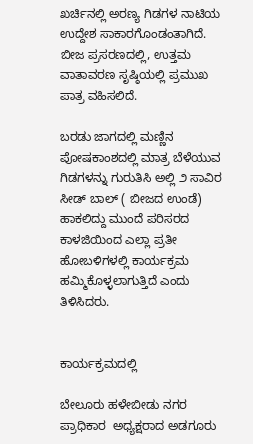ಖರ್ಚಿನಲ್ಲಿ ಅರಣ್ಯ ಗಿಡಗಳ ನಾಟಿಯ ಉದ್ದೇಶ ಸಾಕಾರಗೊಂಡಂತಾಗಿದೆ. ಬೀಜ ಪ್ರಸರಣದಲ್ಲಿ, ಉತ್ತಮ ವಾತಾವರಣ ಸೃಷ್ಠಿಯಲ್ಲಿ ಪ್ರಮುಖ ಪಾತ್ರ ವಹಿಸಲಿದೆ.

ಬರಡು ಜಾಗದಲ್ಲಿ ಮಣ್ಣಿನ ಪೋಷಕಾಂಶದಲ್ಲಿ ಮಾತ್ರ ಬೆಳೆಯುವ ಗಿಡಗಳನ್ನು ಗುರುತಿಸಿ ಅಲ್ಲಿ ೨ ಸಾವಿರ ಸೀಡ್ ಬಾಲ್ ( ಬೀಜದ ಉಂಡೆ) ಹಾಕಲಿದ್ದು ಮುಂದೆ ಪರಿಸರದ ಕಾಳಜಿಯಿಂದ ಎಲ್ಲಾ ಪ್ರತೀ ಹೋಬಳಿಗಳಲ್ಲಿ ಕಾರ್ಯಕ್ರಮ ಹಮ್ಮಿಕೊಳ್ಳಲಾಗುತ್ತಿದೆ ಎಂದು ತಿಳಿಸಿದರು.


ಕಾರ್ಯಕ್ರಮದಲ್ಲಿ

ಬೇಲೂರು ಹಳೇಬೀಡು ನಗರ ಪ್ರಾಧಿಕಾರ  ಅಧ್ಯಕ್ಷರಾದ ಅಡಗೂರು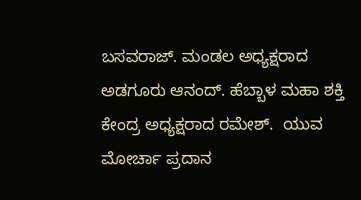ಬಸವರಾಜ್. ಮಂಡಲ ಅಧ್ಯಕ್ಷರಾದ ಅಡಗೂರು ಆನಂದ್. ಹೆಬ್ಬಾಳ ಮಹಾ ಶಕ್ತಿ ಕೇಂದ್ರ ಅಧ್ಯಕ್ಷರಾದ ರಮೇಶ್.  ಯುವ ಮೋರ್ಚಾ ಪ್ರದಾನ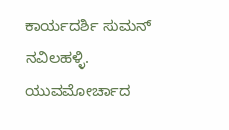ಕಾರ್ಯದರ್ಶಿ ಸುಮನ್ ನವಿಲಹಳ್ಳಿ.  ಯುವಮೋರ್ಚಾದ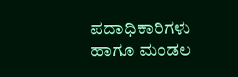ಪದಾಧಿಕಾರಿಗಳು ಹಾಗೂ ಮಂಡಲ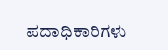ಪದಾಧಿಕಾರಿಗಳು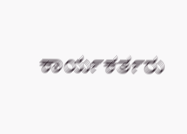ಕಾರ್ಯಕರ್ತರು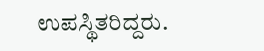ಉಪಸ್ಥಿತರಿದ್ದರು.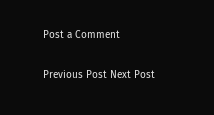Post a Comment

Previous Post Next Post